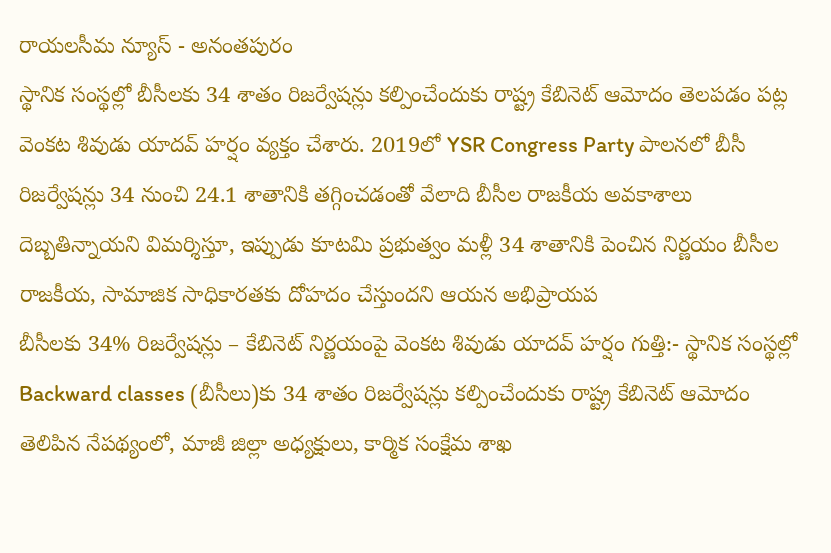రాయలసీమ న్యూస్ - అనంతపురం
స్థానిక సంస్థల్లో బీసీలకు 34 శాతం రిజర్వేషన్లు కల్పించేందుకు రాష్ట్ర కేబినెట్ ఆమోదం తెలపడం పట్ల వెంకట శివుడు యాదవ్ హర్షం వ్యక్తం చేశారు. 2019లో YSR Congress Party పాలనలో బీసీ రిజర్వేషన్లు 34 నుంచి 24.1 శాతానికి తగ్గించడంతో వేలాది బీసీల రాజకీయ అవకాశాలు దెబ్బతిన్నాయని విమర్శిస్తూ, ఇప్పుడు కూటమి ప్రభుత్వం మళ్లీ 34 శాతానికి పెంచిన నిర్ణయం బీసీల రాజకీయ, సామాజిక సాధికారతకు దోహదం చేస్తుందని ఆయన అభిప్రాయప
బీసీలకు 34% రిజర్వేషన్లు – కేబినెట్ నిర్ణయంపై వెంకట శివుడు యాదవ్ హర్షం గుత్తి:- స్థానిక సంస్థల్లో Backward classes (బీసీలు)కు 34 శాతం రిజర్వేషన్లు కల్పించేందుకు రాష్ట్ర కేబినెట్ ఆమోదం తెలిపిన నేపథ్యంలో, మాజీ జిల్లా అధ్యక్షులు, కార్మిక సంక్షేమ శాఖ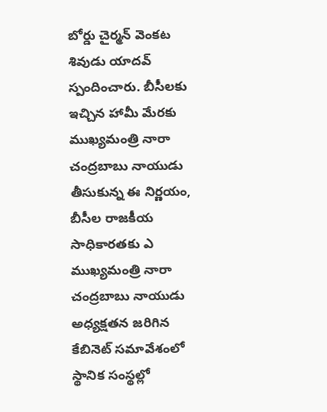బోర్డు చైర్మన్ వెంకట శివుడు యాదవ్ స్పందించారు. బీసీలకు ఇచ్చిన హామీ మేరకు ముఖ్యమంత్రి నారా చంద్రబాబు నాయుడు తీసుకున్న ఈ నిర్ణయం, బీసీల రాజకీయ సాధికారతకు ఎ
ముఖ్యమంత్రి నారా చంద్రబాబు నాయుడు అధ్యక్షతన జరిగిన కేబినెట్ సమావేశంలో స్థానిక సంస్థల్లో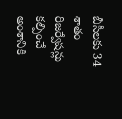బీసీలకు 34 శాతం రిజర్వేషన్లు కల్పించే అంశానికి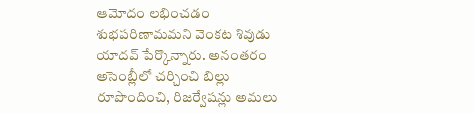ఆమోదం లభించడం శుభపరిణామమని వెంకట శివుడు యాదవ్ పేర్కొన్నారు. అనంతరం అసెంబ్లీలో చర్చించి బిల్లు రూపొందించి, రిజర్వేషన్లు అమలు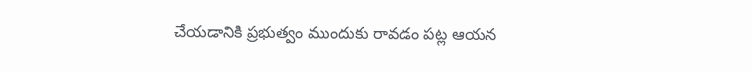చేయడానికి ప్రభుత్వం ముందుకు రావడం పట్ల ఆయన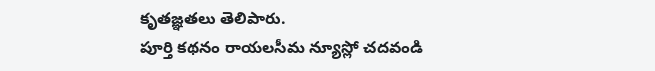కృతజ్ఞతలు తెలిపారు.
పూర్తి కథనం రాయలసీమ న్యూస్లో చదవండి